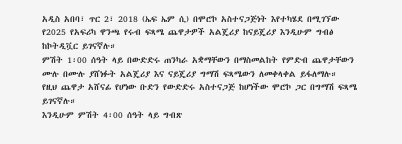አዲስ አበባ፣ ጥር 2፣ 2018 (ኤፍ ኤም ሲ) በሞሮኮ አስተናጋጅነት እየተካሄደ በሚገኘው የ2025 የአፍሪካ ዋንጫ የሩብ ፍጻሜ ጨዋታዎች አልጄሪያ ከናይጄሪያ እንዲሁም ግብፅ ከኮትዲቯር ይገናኛሉ።
ምሽት 1፡00 ሰዓት ላይ በውድድሩ ጠንካራ አቋማቸውን በማስመልከት የምድብ ጨዋታቸውን ሙሉ በሙሉ ያሸነፉት አልጄሪያ እና ናይጄሪያ ግማሽ ፍጻሜውን ለመቀላቀል ይፋለማሉ።
የዚህ ጨዋታ አሸናፊ የሆነው ቡድን የውድድሩ አስተናጋጅ ከሆነችው ሞሮኮ ጋር በግማሽ ፍጻሜ ይገናኛሉ።
እንዲሁም ምሽት 4፡00 ሰዓት ላይ ግብጽ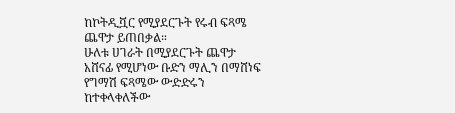ከኮትዲቯር የሚያደርጉት የሩብ ፍጻሜ ጨዋታ ይጠበቃል።
ሁለቱ ሀገራት በሚያደርጉት ጨዋታ አሸናፊ የሚሆነው ቡድን ማሊን በማሸነፍ የግማሽ ፍጻሜው ውድድሩን ከተቀላቀለችው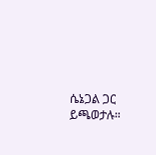ሴኔጋል ጋር ይጫወታሉ።